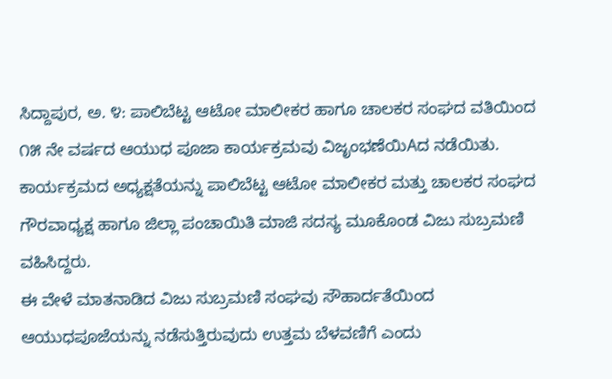ಸಿದ್ದಾಪುರ, ಅ. ೪: ಪಾಲಿಬೆಟ್ಟ ಆಟೋ ಮಾಲೀಕರ ಹಾಗೂ ಚಾಲಕರ ಸಂಘದ ವತಿಯಿಂದ ೧೫ ನೇ ವರ್ಷದ ಆಯುಧ ಪೂಜಾ ಕಾರ್ಯಕ್ರಮವು ವಿಜೃಂಭಣೆಯಿAದ ನಡೆಯಿತು. ಕಾರ್ಯಕ್ರಮದ ಅಧ್ಯಕ್ಷತೆಯನ್ನು ಪಾಲಿಬೆಟ್ಟ ಆಟೋ ಮಾಲೀಕರ ಮತ್ತು ಚಾಲಕರ ಸಂಘದ ಗೌರವಾಧ್ಯಕ್ಷ ಹಾಗೂ ಜಿಲ್ಲಾ ಪಂಚಾಯಿತಿ ಮಾಜಿ ಸದಸ್ಯ ಮೂಕೊಂಡ ವಿಜು ಸುಬ್ರಮಣಿ ವಹಿಸಿದ್ದರು.
ಈ ವೇಳೆ ಮಾತನಾಡಿದ ವಿಜು ಸುಬ್ರಮಣಿ ಸಂಘವು ಸೌಹಾರ್ದತೆಯಿಂದ ಆಯುಧಪೂಜೆಯನ್ನು ನಡೆಸುತ್ತಿರುವುದು ಉತ್ತಮ ಬೆಳವಣಿಗೆ ಎಂದು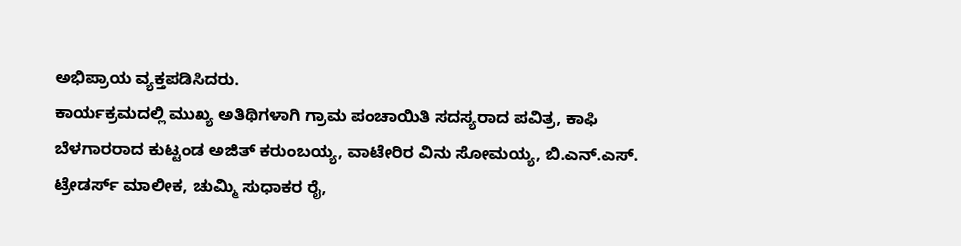ಅಭಿಪ್ರಾಯ ವ್ಯಕ್ತಪಡಿಸಿದರು.
ಕಾರ್ಯಕ್ರಮದಲ್ಲಿ ಮುಖ್ಯ ಅತಿಥಿಗಳಾಗಿ ಗ್ರಾಮ ಪಂಚಾಯಿತಿ ಸದಸ್ಯರಾದ ಪವಿತ್ರ, ಕಾಫಿ ಬೆಳಗಾರರಾದ ಕುಟ್ಟಂಡ ಅಜಿತ್ ಕರುಂಬಯ್ಯ, ವಾಟೇರಿರ ವಿನು ಸೋಮಯ್ಯ, ಬಿ.ಎನ್.ಎಸ್. ಟ್ರೇಡರ್ಸ್ ಮಾಲೀಕ, ಚುಮ್ಮಿ ಸುಧಾಕರ ರೈ,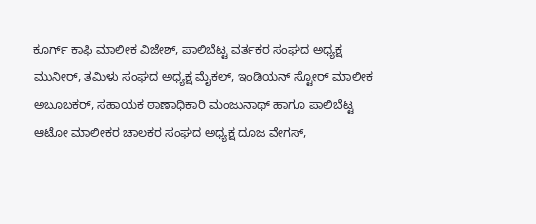ಕೂರ್ಗ್ ಕಾಫಿ ಮಾಲೀಕ ವಿಜೇಶ್, ಪಾಲಿಬೆಟ್ಟ ವರ್ತಕರ ಸಂಘದ ಅಧ್ಯಕ್ಷ ಮುನೀರ್, ತಮಿಳು ಸಂಘದ ಅಧ್ಯಕ್ಷ ಮೈಕಲ್, ಇಂಡಿಯನ್ ಸ್ಟೋರ್ ಮಾಲೀಕ ಅಬೂಬಕರ್, ಸಹಾಯಕ ಠಾಣಾಧಿಕಾರಿ ಮಂಜುನಾಥ್ ಹಾಗೂ ಪಾಲಿಬೆಟ್ಟ ಆಟೋ ಮಾಲೀಕರ ಚಾಲಕರ ಸಂಘದ ಅಧ್ಯಕ್ಷ ದೂಜ ವೇಗಸ್,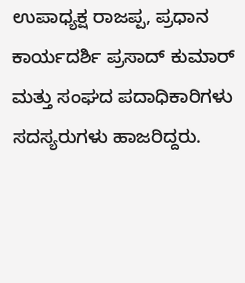ಉಪಾಧ್ಯಕ್ಷ ರಾಜಪ್ಪ, ಪ್ರಧಾನ ಕಾರ್ಯದರ್ಶಿ ಪ್ರಸಾದ್ ಕುಮಾರ್ ಮತ್ತು ಸಂಘದ ಪದಾಧಿಕಾರಿಗಳು ಸದಸ್ಯರುಗಳು ಹಾಜರಿದ್ದರು.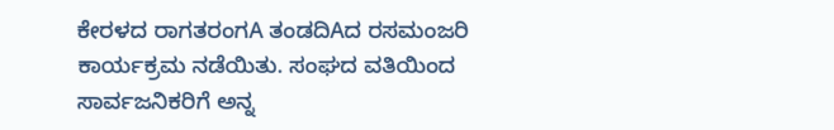ಕೇರಳದ ರಾಗತರಂಗA ತಂಡದಿAದ ರಸಮಂಜರಿ ಕಾರ್ಯಕ್ರಮ ನಡೆಯಿತು. ಸಂಘದ ವತಿಯಿಂದ ಸಾರ್ವಜನಿಕರಿಗೆ ಅನ್ನ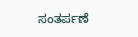ಸಂತರ್ಪಣೆ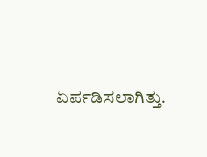ಏರ್ಪಡಿಸಲಾಗಿತ್ತು.